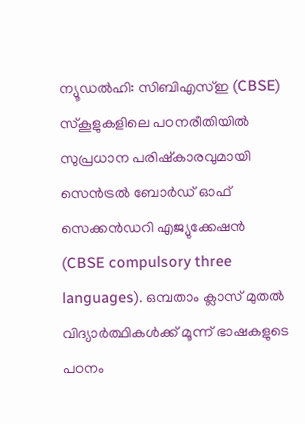ന്യൂഡൽഹി: സിബിഎസ്ഇ (CBSE) സ്കൂളുകളിലെ പഠനരീതിയിൽ സുപ്രധാന പരിഷ്കാരവുമായി സെൻട്രൽ ബോർഡ് ഓഫ് സെക്കൻഡറി എജ്യുക്കേഷൻ (CBSE compulsory three languages). ഒമ്പതാം ക്ലാസ് മുതൽ വിദ്യാർത്ഥികൾക്ക് മൂന്ന് ഭാഷകളുടെ പഠനം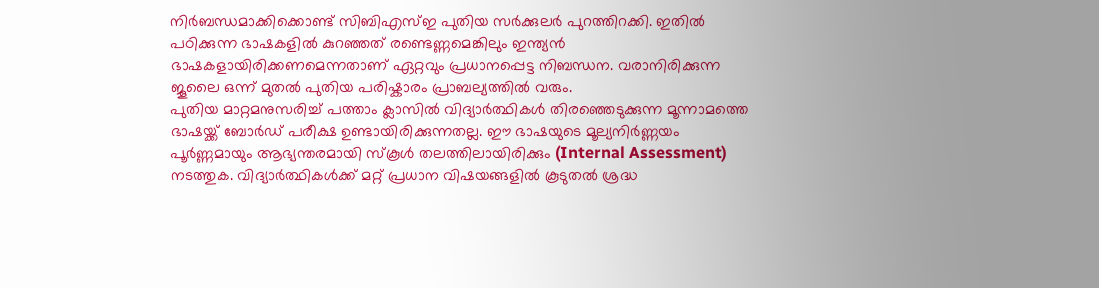നിർബന്ധമാക്കിക്കൊണ്ട് സിബിഎസ്ഇ പുതിയ സർക്കുലർ പുറത്തിറക്കി. ഇതിൽ പഠിക്കുന്ന ഭാഷകളിൽ കുറഞ്ഞത് രണ്ടെണ്ണമെങ്കിലും ഇന്ത്യൻ ഭാഷകളായിരിക്കണമെന്നതാണ് ഏറ്റവും പ്രധാനപ്പെട്ട നിബന്ധന. വരാനിരിക്കുന്ന ജൂലൈ ഒന്ന് മുതൽ പുതിയ പരിഷ്കാരം പ്രാബല്യത്തിൽ വരും.
പുതിയ മാറ്റമനുസരിച്ച് പത്താം ക്ലാസിൽ വിദ്യാർത്ഥികൾ തിരഞ്ഞെടുക്കുന്ന മൂന്നാമത്തെ ഭാഷയ്ക്ക് ബോർഡ് പരീക്ഷ ഉണ്ടായിരിക്കുന്നതല്ല. ഈ ഭാഷയുടെ മൂല്യനിർണ്ണയം പൂർണ്ണമായും ആഭ്യന്തരമായി സ്കൂൾ തലത്തിലായിരിക്കും (Internal Assessment) നടത്തുക. വിദ്യാർത്ഥികൾക്ക് മറ്റ് പ്രധാന വിഷയങ്ങളിൽ കൂടുതൽ ശ്രദ്ധ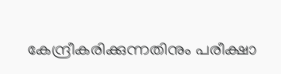കേന്ദ്രീകരിക്കുന്നതിനും പരീക്ഷാ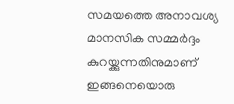സമയത്തെ അനാവശ്യ മാനസിക സമ്മർദ്ദം കുറയ്ക്കുന്നതിനുമാണ് ഇങ്ങനെയൊരു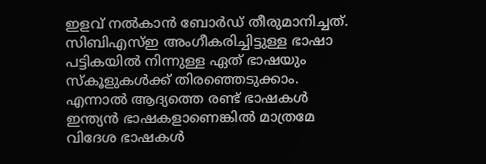ഇളവ് നൽകാൻ ബോർഡ് തീരുമാനിച്ചത്.
സിബിഎസ്ഇ അംഗീകരിച്ചിട്ടുള്ള ഭാഷാ പട്ടികയിൽ നിന്നുള്ള ഏത് ഭാഷയും സ്കൂളുകൾക്ക് തിരഞ്ഞെടുക്കാം. എന്നാൽ ആദ്യത്തെ രണ്ട് ഭാഷകൾ ഇന്ത്യൻ ഭാഷകളാണെങ്കിൽ മാത്രമേ വിദേശ ഭാഷകൾ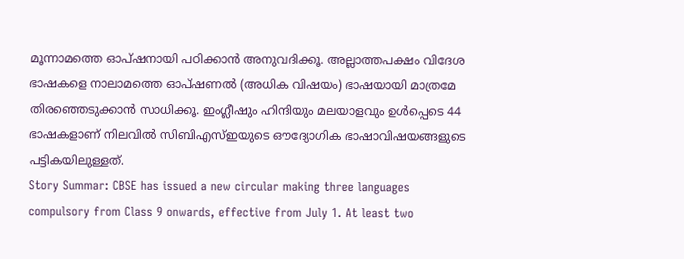മൂന്നാമത്തെ ഓപ്ഷനായി പഠിക്കാൻ അനുവദിക്കൂ. അല്ലാത്തപക്ഷം വിദേശ ഭാഷകളെ നാലാമത്തെ ഓപ്ഷണൽ (അധിക വിഷയം) ഭാഷയായി മാത്രമേ തിരഞ്ഞെടുക്കാൻ സാധിക്കൂ. ഇംഗ്ലീഷും ഹിന്ദിയും മലയാളവും ഉൾപ്പെടെ 44 ഭാഷകളാണ് നിലവിൽ സിബിഎസ്ഇയുടെ ഔദ്യോഗിക ഭാഷാവിഷയങ്ങളുടെ പട്ടികയിലുള്ളത്.
Story Summar: CBSE has issued a new circular making three languages compulsory from Class 9 onwards, effective from July 1. At least two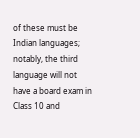of these must be Indian languages; notably, the third language will not have a board exam in Class 10 and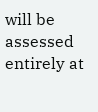will be assessed entirely at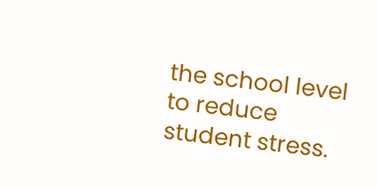the school level to reduce student stress.